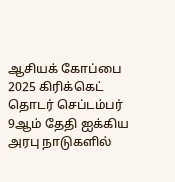ஆசியக் கோப்பை 2025 கிரிக்கெட் தொடர் செப்டம்பர் 9ஆம் தேதி ஐக்கிய அரபு நாடுகளில்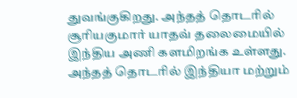துவங்குகிறது. அந்தத் தொடரில் சூரியகுமார் யாதவ் தலைமையில் இந்திய அணி களமிறங்க உள்ளது. அந்தத் தொடரில் இந்தியா மற்றும்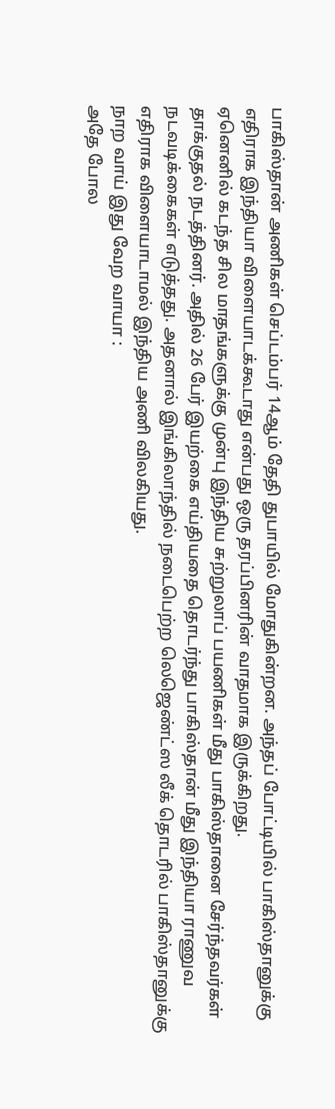பாகிஸ்தான் அணிகள் செப்டம்பர் 14ஆம் தேதி துபாயில் மோதுகின்றன. அந்தப் போட்டியில் பாகிஸ்தானுக்கு எதிராக இந்தியா விளையாடக்கூடாது என்பது ஒரு தரப்பினரின் வாதமாக இருக்கிறது.
ஏனெனில் கடந்த சில மாதங்களுக்கு முன்பு இந்திய சுற்றுலாப் பயணிகள் மீது பாகிஸ்தானை சேர்ந்தவர்கள் தாக்குதல் நடத்தினர். அதில் 26 பேர் இயற்கை எய்தியதை தொடர்ந்து பாகிஸ்தான் மீது இந்தியா ராணுவ நடவடிக்கைகள் எடுத்தது. அதனால் இங்கிலாந்தில் நடைபெற்ற லெஜெண்ட்ஸ லீக் தொடரில் பாகிஸ்தானுக்கு எதிராக விளையாடாமல் இந்திய அணி விலகியது.
நாற வாய் இது வேற வாயா :
அதே போல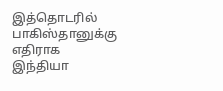இத்தொடரில் பாகிஸ்தானுக்கு எதிராக இந்தியா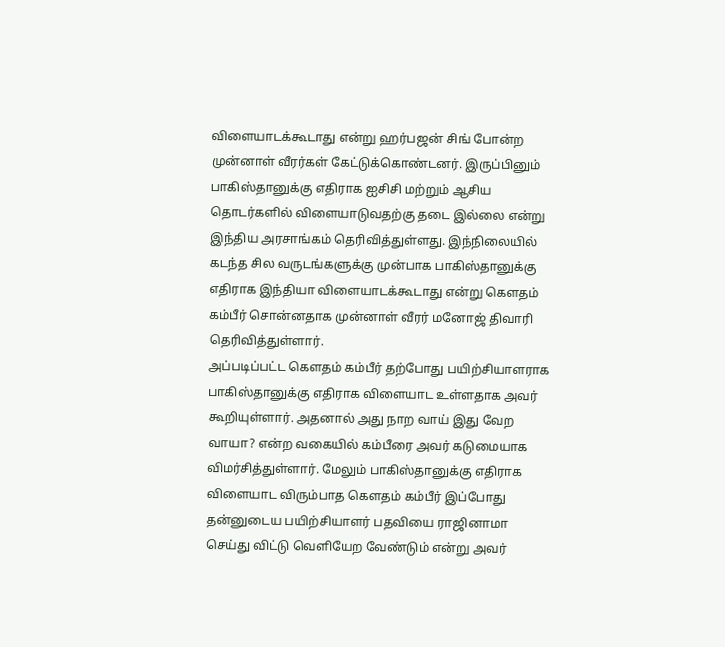விளையாடக்கூடாது என்று ஹர்பஜன் சிங் போன்ற முன்னாள் வீரர்கள் கேட்டுக்கொண்டனர். இருப்பினும் பாகிஸ்தானுக்கு எதிராக ஐசிசி மற்றும் ஆசிய தொடர்களில் விளையாடுவதற்கு தடை இல்லை என்று இந்திய அரசாங்கம் தெரிவித்துள்ளது. இந்நிலையில் கடந்த சில வருடங்களுக்கு முன்பாக பாகிஸ்தானுக்கு எதிராக இந்தியா விளையாடக்கூடாது என்று கௌதம் கம்பீர் சொன்னதாக முன்னாள் வீரர் மனோஜ் திவாரி தெரிவித்துள்ளார்.
அப்படிப்பட்ட கௌதம் கம்பீர் தற்போது பயிற்சியாளராக பாகிஸ்தானுக்கு எதிராக விளையாட உள்ளதாக அவர் கூறியுள்ளார். அதனால் அது நாற வாய் இது வேற வாயா? என்ற வகையில் கம்பீரை அவர் கடுமையாக விமர்சித்துள்ளார். மேலும் பாகிஸ்தானுக்கு எதிராக விளையாட விரும்பாத கௌதம் கம்பீர் இப்போது தன்னுடைய பயிற்சியாளர் பதவியை ராஜினாமா செய்து விட்டு வெளியேற வேண்டும் என்று அவர்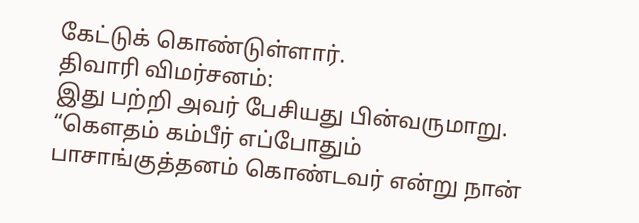கேட்டுக் கொண்டுள்ளார்.
திவாரி விமர்சனம்:
இது பற்றி அவர் பேசியது பின்வருமாறு. “கௌதம் கம்பீர் எப்போதும் பாசாங்குத்தனம் கொண்டவர் என்று நான்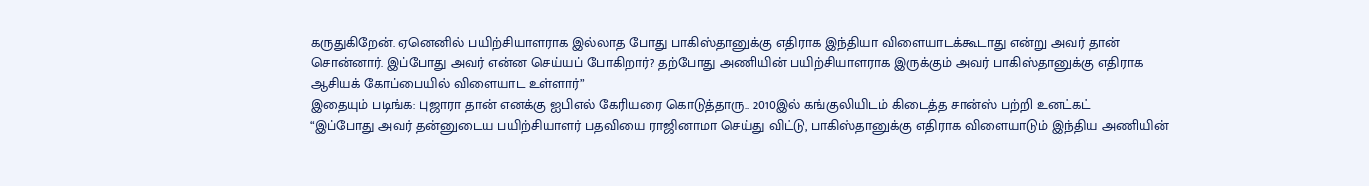கருதுகிறேன். ஏனெனில் பயிற்சியாளராக இல்லாத போது பாகிஸ்தானுக்கு எதிராக இந்தியா விளையாடக்கூடாது என்று அவர் தான் சொன்னார். இப்போது அவர் என்ன செய்யப் போகிறார்? தற்போது அணியின் பயிற்சியாளராக இருக்கும் அவர் பாகிஸ்தானுக்கு எதிராக ஆசியக் கோப்பையில் விளையாட உள்ளார்”
இதையும் படிங்க: புஜாரா தான் எனக்கு ஐபிஎல் கேரியரை கொடுத்தாரு.. 2010இல் கங்குலியிடம் கிடைத்த சான்ஸ் பற்றி உனட்கட்
“இப்போது அவர் தன்னுடைய பயிற்சியாளர் பதவியை ராஜினாமா செய்து விட்டு, பாகிஸ்தானுக்கு எதிராக விளையாடும் இந்திய அணியின்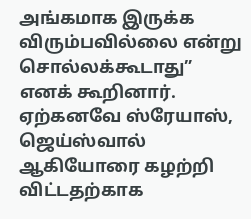அங்கமாக இருக்க விரும்பவில்லை என்று சொல்லக்கூடாது” எனக் கூறினார். ஏற்கனவே ஸ்ரேயாஸ், ஜெய்ஸ்வால் ஆகியோரை கழற்றி விட்டதற்காக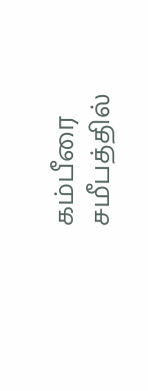கம்பீரை சமீபத்தில்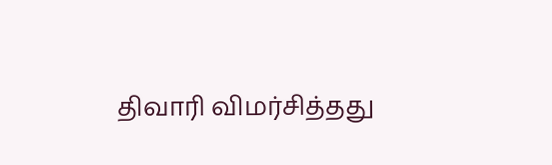திவாரி விமர்சித்தது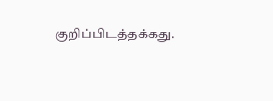குறிப்பிடத்தக்கது.